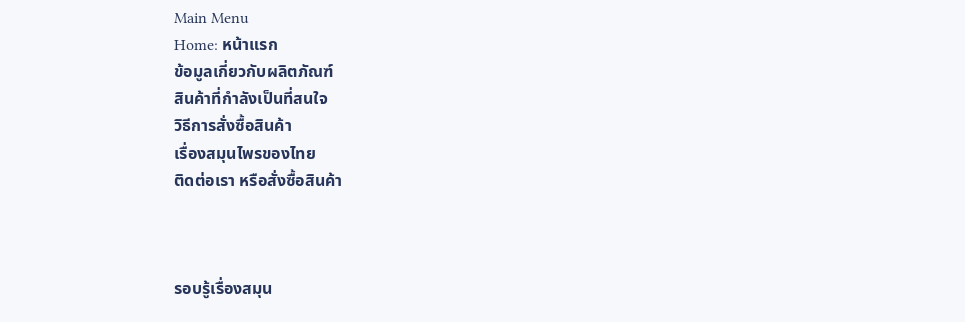Main Menu
Home: หน้าแรก
ข้อมูลเกี่ยวกับผลิตภัณฑ์
สินค้าที่กำลังเป็นที่สนใจ
วิธีการสั่งซื้อสินค้า
เรื่องสมุนไพรของไทย
ติดต่อเรา หรือสั่งซื้อสินค้า



รอบรู้เรื่องสมุน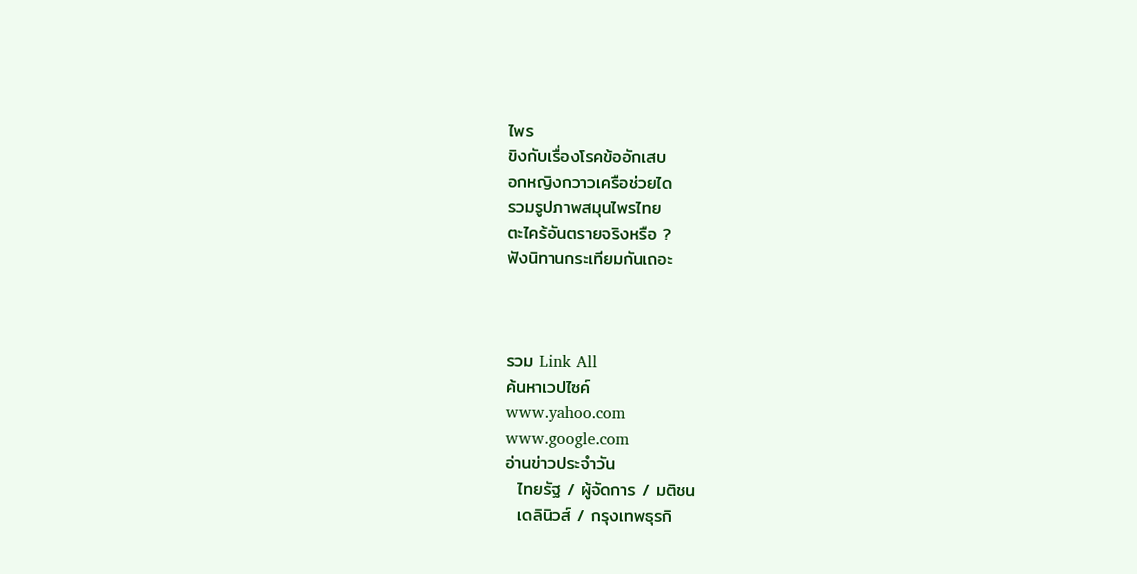ไพร
ขิงกับเรื่องโรคข้ออักเสบ
อกหญิงกวาวเครือช่วยได
รวมรูปภาพสมุนไพรไทย
ตะไคร้อันตรายจริงหรือ ?
ฟังนิทานกระเทียมกันเถอะ



รวม Link All
ค้นหาเวปไซค์
www.yahoo.com
www.google.com
อ่านข่าวประจำวัน
  ไทยรัฐ / ผู้จัดการ / มติชน
  เดลินิวส์ / กรุงเทพธุรกิ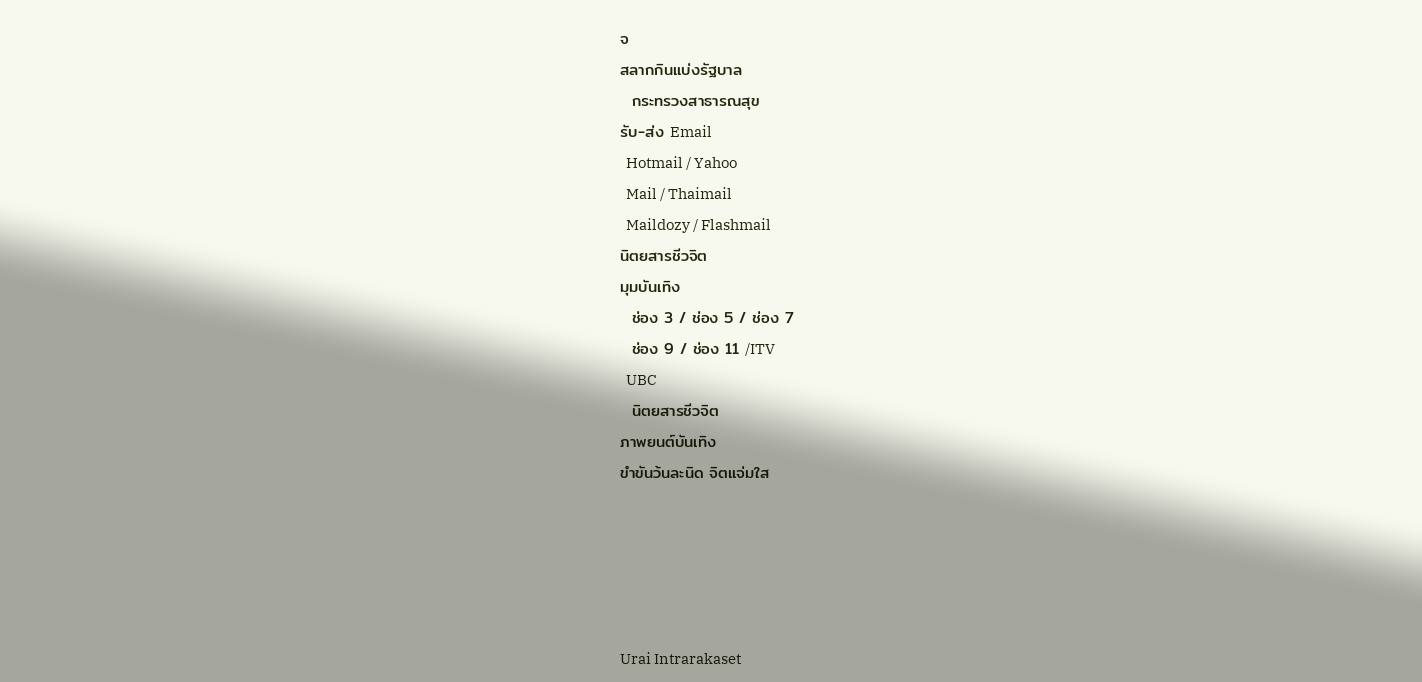จ
สลากกินแบ่งรัฐบาล
  กระทรวงสาธารณสุข
รับ-ส่ง Email
  Hotmail / Yahoo
  Mail / Thaimail
  Maildozy / Flashmail
นิตยสารชีวจิต
มุมบันเทิง
  ช่อง 3 / ช่อง 5 / ช่อง 7
  ช่อง 9 / ช่อง 11 /ITV
  UBC
  นิตยสารชีวจิต
ภาพยนต์บันเทิง
ขำขันว้นละนิด จิตแจ่มใส





Urai Intrarakaset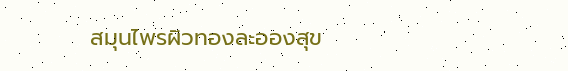สมุนไพรผิวทองละอองสุข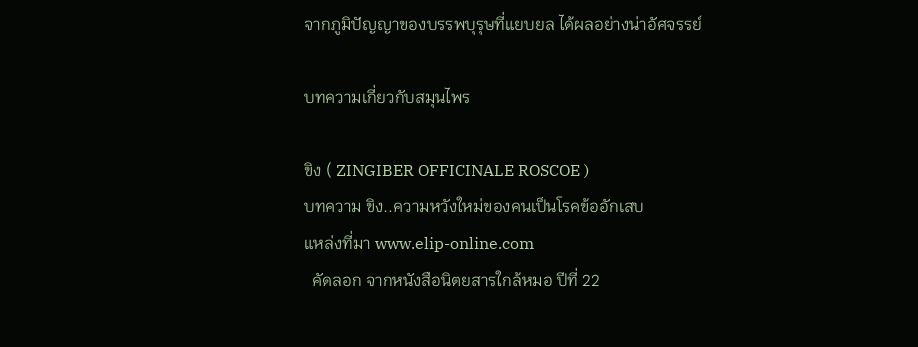จากภูมิปัญญาของบรรพบุรุษที่แยบยล ได้ผลอย่างน่าอัศจรรย์

บทความเกี่ยวกับสมุนไพร

ขิง ( ZINGIBER OFFICINALE ROSCOE )
บทความ ขิง..ความหวังใหม่ของคนเป็นโรคข้ออักเสบ
แหล่งที่มา www.elip-online.com
  คัดลอก จากหนังสือนิตยสารใกล้หมอ ปีที่ 22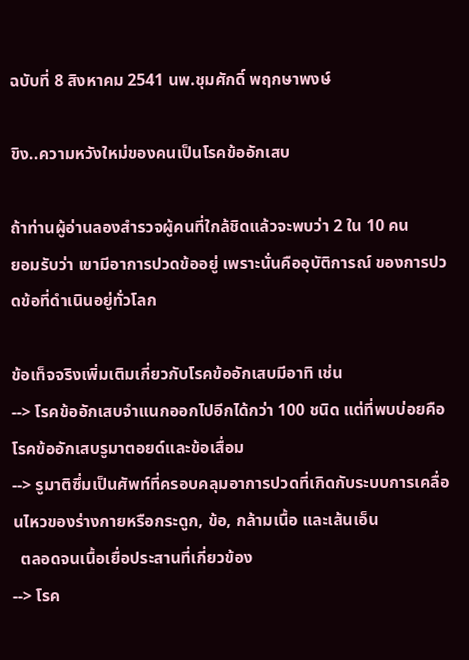ฉบับที่ 8 สิงหาคม 2541 นพ.ชุมศักดิ์ พฤกษาพงษ์

ขิง..ความหวังใหม่ของคนเป็นโรคข้ออักเสบ

ถ้าท่านผู้อ่านลองสำรวจผู้คนที่ใกล้ชิดแล้วจะพบว่า 2 ใน 10 คน
ยอมรับว่า เขามีอาการปวดข้ออยู่ เพราะนั่นคืออุบัติการณ์ ของการปวดข้อที่ดำเนินอยู่ทั่วโลก

ข้อเท็จจริงเพิ่มเติมเกี่ยวกับโรคข้ออักเสบมีอาทิ เช่น
--> โรคข้ออักเสบจำแนกออกไปอีกได้กว่า 100 ชนิด แต่ที่พบบ่อยคือ โรคข้ออักเสบรูมาตอยด์และข้อเสื่อม
--> รูมาติซึ่มเป็นศัพท์ที่ครอบคลุมอาการปวดที่เกิดกับระบบการเคลื่อนไหวของร่างกายหรือกระดูก, ข้อ, กล้ามเนื้อ และเส้นเอ็น
  ตลอดจนเนื้อเยื่อประสานที่เกี่ยวข้อง
--> โรค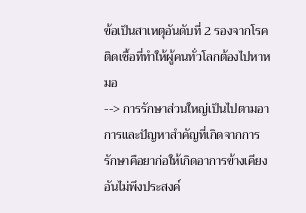ข้อเป็นสาเหตุอันดับที่ 2 รองจากโรคติดเชื้อที่ทำให้ผู้คนทั่วโลกต้องไปหาหมอ
--> การรักษาส่วนใหญ่เป็นไปตามอาการและปัญหาสำคัญที่เกิดจากการรักษาคือยาก่อให้เกิดอาการข้างเคียงอันไม่พึงประสงค์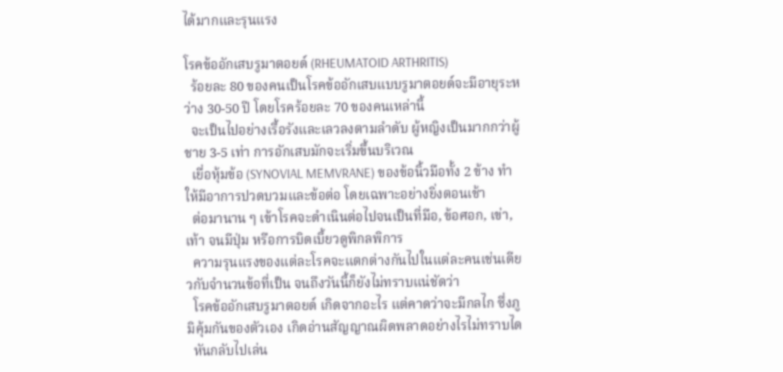ได้มากและรุนแรง

โรคข้ออักเสบรูมาตอยด์ (RHEUMATOID ARTHRITIS)
  ร้อยละ 80 ของคนเป็นโรคข้ออักเสบแบบรูมาตอยด์จะมีอายุระหว่าง 30-50 ปี โดยโรคร้อยละ 70 ของคนเหล่านี้
  จะเป็นไปอย่างเรื้อรังและเลวลงตามลำดับ ผู้หญิงเป็นมากกว่าผู้ชาย 3-5 เท่า การอักเสบมักจะเริ่มขึ้นบริเวณ
  เยื่อหุ้มข้อ (SYNOVIAL MEMVRANE) ของข้อนิ้วมือทั้ง 2 ข้าง ทำให้มีอาการปวดบวมและข้อต่อ โดยเฉพาะอย่างยิ่งตอนเช้า
  ต่อมานาน ๆ เข้าโรคจะดำเนินต่อไปจนเป็นที่มือ, ข้อศอก, เข่า, เท้า จนมีปุ่ม หรือการบิดเบี้ยวดูพิกลพิการ
  ความรุนแรงของแต่ละโรคจะแตกต่างกันไปในแต่ละคนเช่นเดียวกับจำนวนข้อที่เป็น จนถึงวันนี้ก็ยังไม่ทราบแน่ชัดว่า
  โรคข้ออักเสบรูมาตอยด์ เกิดจากอะไร แต่คาดว่าจะมีกลไก ซึ่งภูมิคุ้มกันของตัวเอง เกิดอ่านสัญญาณผิดพลาดอย่างไรไม่ทราบได
  หันกลับไปเล่น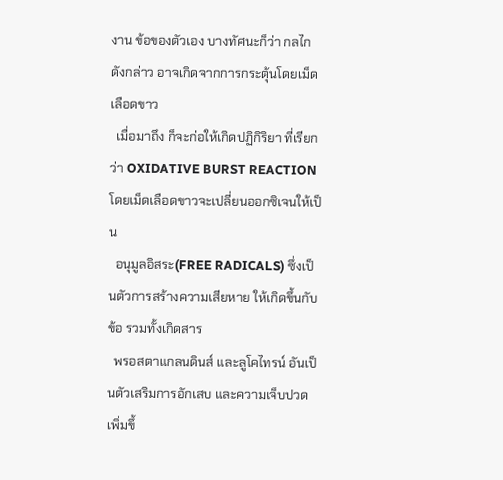งาน ข้อของตัวเอง บางทัศนะก็ว่า กลไกดังกล่าว อาจเกิดจากการกระตุ้นโดยเม็ดเลือดขาว
  เมื่อมาถึง ก็จะก่อให้เกิดปฏิกิริยา ที่เรียกว่า OXIDATIVE BURST REACTION โดยเม็ดเลือดขาวจะเปลี่ยนออกซิเจนให้เป็น
  อนุมูลอิสระ(FREE RADICALS) ซึ่งเป็นตัวการสร้างความเสียหาย ให้เกิดขึ้นกับข้อ รวมทั้งเกิดสาร
  พรอสตาแกลนดินส์ และลูโคไทรน์ อันเป็นตัวเสริมการอักเสบ และความเจ็บปวด เพิ่มขึ้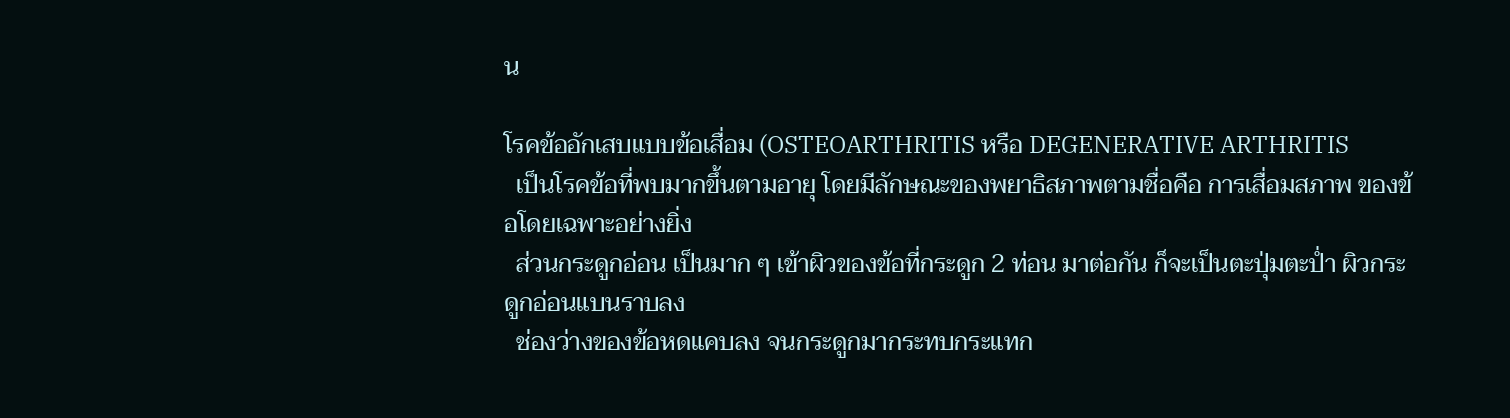น

โรคข้ออักเสบแบบข้อเสื่อม (OSTEOARTHRITIS หรือ DEGENERATIVE ARTHRITIS
  เป็นโรคข้อที่พบมากขึ้นตามอายุ โดยมีลักษณะของพยาธิสภาพตามชื่อคือ การเสื่อมสภาพ ของข้อโดยเฉพาะอย่างยิ่ง
  ส่วนกระดูกอ่อน เป็นมาก ๆ เข้าผิวของข้อที่กระดูก 2 ท่อน มาต่อกัน ก็จะเป็นตะปุ่มตะป่ำ ผิวกระดูกอ่อนแบนราบลง
  ช่องว่างของข้อหดแคบลง จนกระดูกมากระทบกระแทก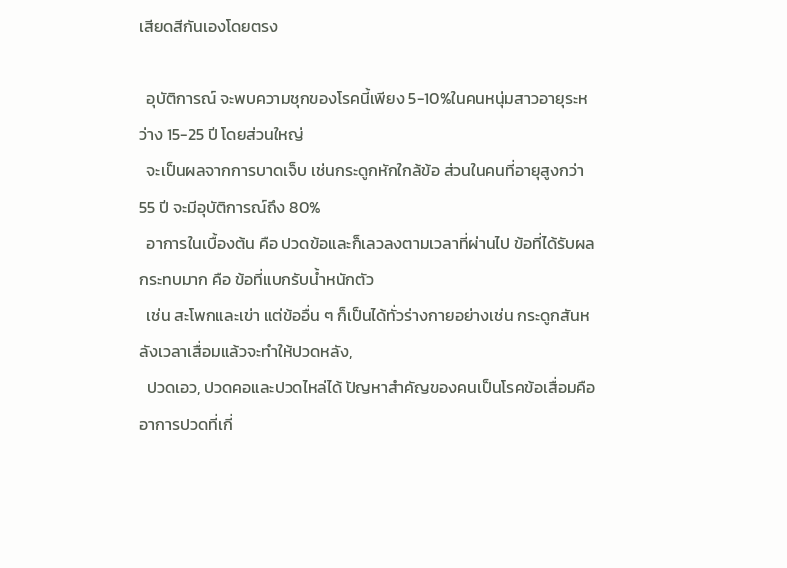เสียดสีกันเองโดยตรง

  อุบัติการณ์ จะพบความชุกของโรคนี้เพียง 5-10%ในคนหนุ่มสาวอายุระหว่าง 15-25 ปี โดยส่วนใหญ่
  จะเป็นผลจากการบาดเจ็บ เช่นกระดูกหักใกล้ข้อ ส่วนในคนที่อายุสูงกว่า 55 ปี จะมีอุบัติการณ์ถึง 80%
  อาการในเบื้องต้น คือ ปวดข้อและก็เลวลงตามเวลาที่ผ่านไป ข้อที่ได้รับผลกระทบมาก คือ ข้อที่แบกรับน้ำหนักตัว
  เช่น สะโพกและเข่า แต่ข้ออื่น ๆ ก็เป็นได้ทั่วร่างกายอย่างเช่น กระดูกสันหลังเวลาเสื่อมแล้วจะทำให้ปวดหลัง,
  ปวดเอว, ปวดคอและปวดไหล่ได้ ปัญหาสำคัญของคนเป็นโรคข้อเสื่อมคือ อาการปวดที่เกี่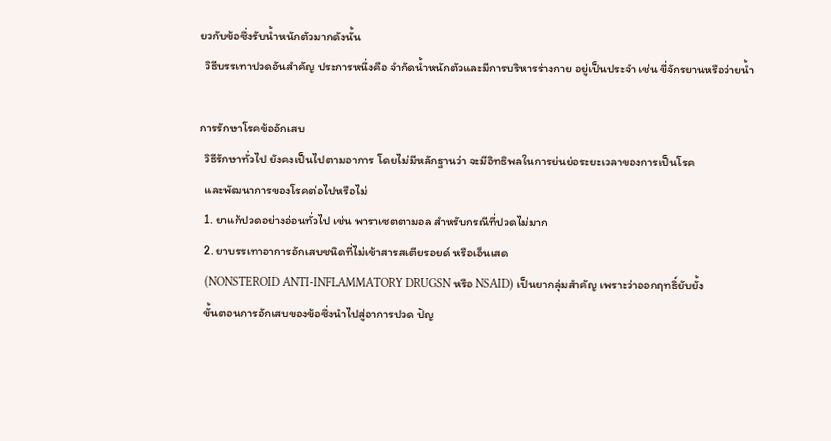ยวกับข้อซึ่งรับน้ำหนักตัวมากดังนั้น
  วิธีบรรเทาปวดอันสำคัญ ประการหนึ่งคือ จำกัดน้ำหนักตัวและมีการบริหารร่างกาย อยู่เป็นประจำ เช่น ขี่จักรยานหรือว่ายน้ำ

การรักษาโรคข้ออักเสบ
  วิธีรักษาทั่วไป ยังคงเป็นไปตามอาการ โดยไม่มีหลักฐานว่า จะมีอิทธิพลในการย่นย่อระยะเวลาของการเป็นโรค
  และพัฒนาการของโรคต่อไปหรือไม่
  1. ยาแก้ปวดอย่างอ่อนทั่วไป เช่น พาราเซตตามอล สำหรับกรณีที่ปวดไม่มาก
  2. ยาบรรเทาอาการอักเสบชนิดที่ไม่เข้าสารสเตียรอยด์ หรือเอ็นเสด
  (NONSTEROID ANTI-INFLAMMATORY DRUGSN หรือ NSAID) เป็นยากลุ่มสำคัญ เพราะว่าออกฤทธิ์ยับยั้ง
  ขั้นตอนการอักเสบของข้อซึ่งนำไปสู่อาการปวด ปัญ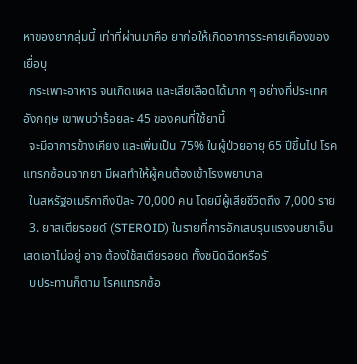หาของยากลุ่มนี้ เท่าที่ผ่านมาคือ ยาก่อให้เกิดอาการระคายเคืองของเยื่อบุ
  กระเพาะอาหาร จนเกิดแผล และเสียเลือดได้มาก ๆ อย่างที่ประเทศอังกฤษ เขาพบว่าร้อยละ 45 ของคนที่ใช้ยานี้
  จะมีอาการข้างเคียง และเพิ่มเป็น 75% ในผู้ป่วยอายุ 65 ปีขึ้นไป โรคแทรกซ้อนจากยา มีผลทำให้ผู้คนต้องเข้าโรงพยาบาล
  ในสหรัฐอเมริกาถึงปีละ 70,000 คน โดยมีผู้เสียชีวิตถึง 7,000 ราย
  3. ยาสเตียรอยด์ (STEROID) ในรายที่การอักเสบรุนแรงจนยาเอ็นเสดเอาไม่อยู่ อาจ ต้องใช้สเตียรอยด ทั้งชนิดฉีดหรือรั
  บประทานก็ตาม โรคแทรกซ้อ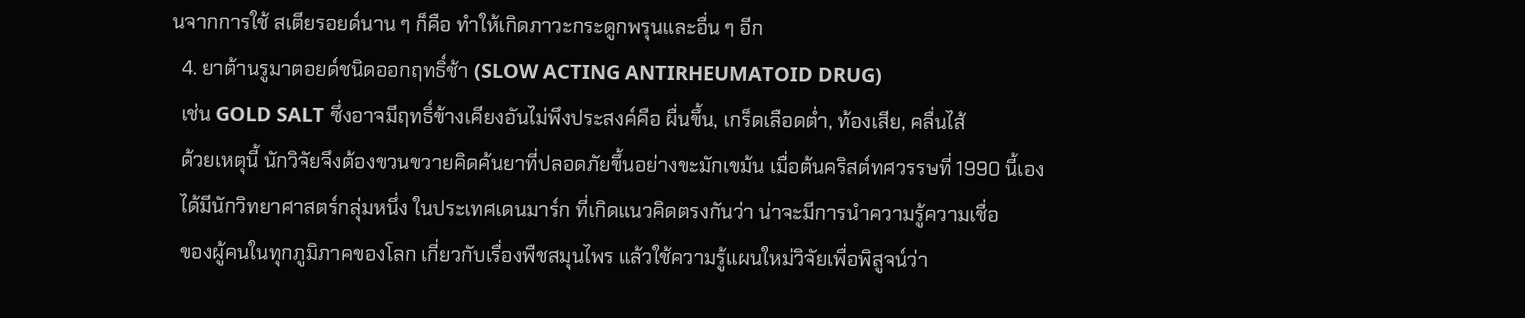นจากการใช้ สเตียรอยด์นาน ๆ ก็คือ ทำให้เกิดภาวะกระดูกพรุนและอื่น ๆ อีก
  4. ยาต้านรูมาตอยด์ชนิดออกฤทธิ์ช้า (SLOW ACTING ANTIRHEUMATOID DRUG)
  เช่น GOLD SALT ซึ่งอาจมีฤทธิ์ข้างเคียงอันไม่พึงประสงค์คือ ผื่นขึ้น, เกร็ดเลือดต่ำ, ท้องเสีย, คลื่นไส้
  ด้วยเหตุนี้ นักวิจัยจึงต้องขวนขวายคิดค้นยาที่ปลอดภัยขึ้นอย่างขะมักเขม้น เมื่อต้นคริสต์ทศวรรษที่ 1990 นี้เอง
  ได้มีนักวิทยาศาสตร์กลุ่มหนึ่ง ในประเทศเดนมาร์ก ที่เกิดแนวคิดตรงกันว่า น่าจะมีการนำความรู้ความเชื่อ
  ของผู้คนในทุกภูมิภาคของโลก เกี่ยวกับเรื่องพืชสมุนไพร แล้วใช้ความรู้แผนใหม่วิจัยเพื่อพิสูจน์ว่า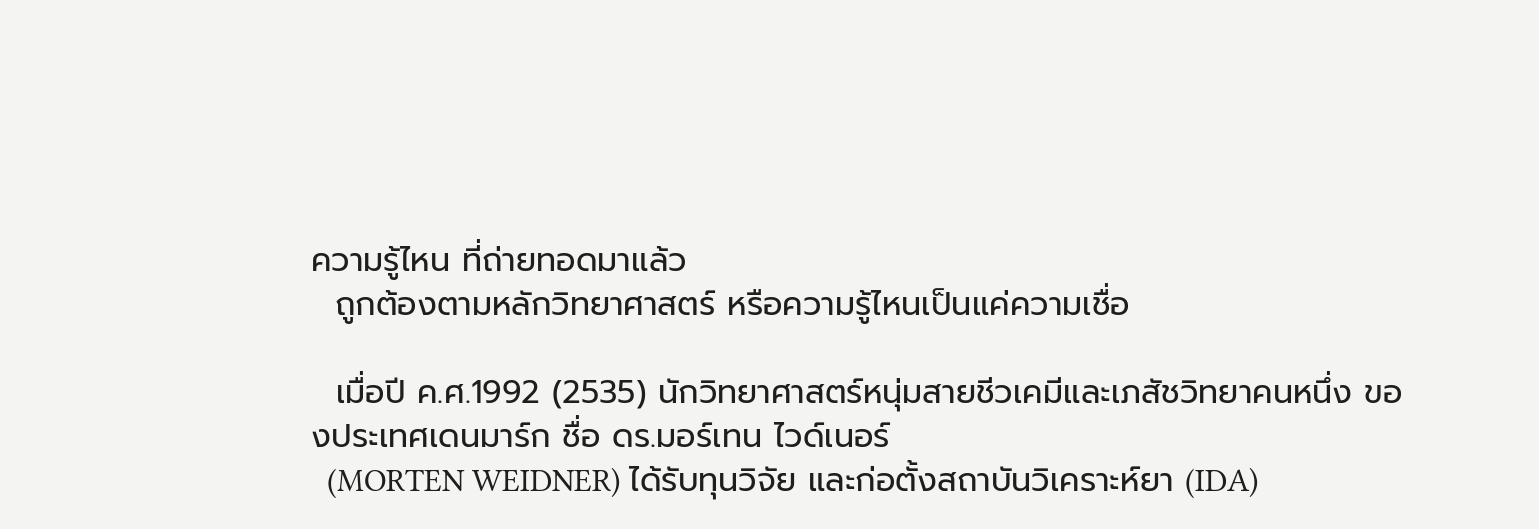ความรู้ไหน ที่ถ่ายทอดมาแล้ว
  ถูกต้องตามหลักวิทยาศาสตร์ หรือความรู้ไหนเป็นแค่ความเชื่อ

  เมื่อปี ค.ศ.1992 (2535) นักวิทยาศาสตร์หนุ่มสายชีวเคมีและเภสัชวิทยาคนหนึ่ง ของประเทศเดนมาร์ก ชื่อ ดร.มอร์เทน ไวด์เนอร์
  (MORTEN WEIDNER) ได้รับทุนวิจัย และก่อตั้งสถาบันวิเคราะห์ยา (IDA)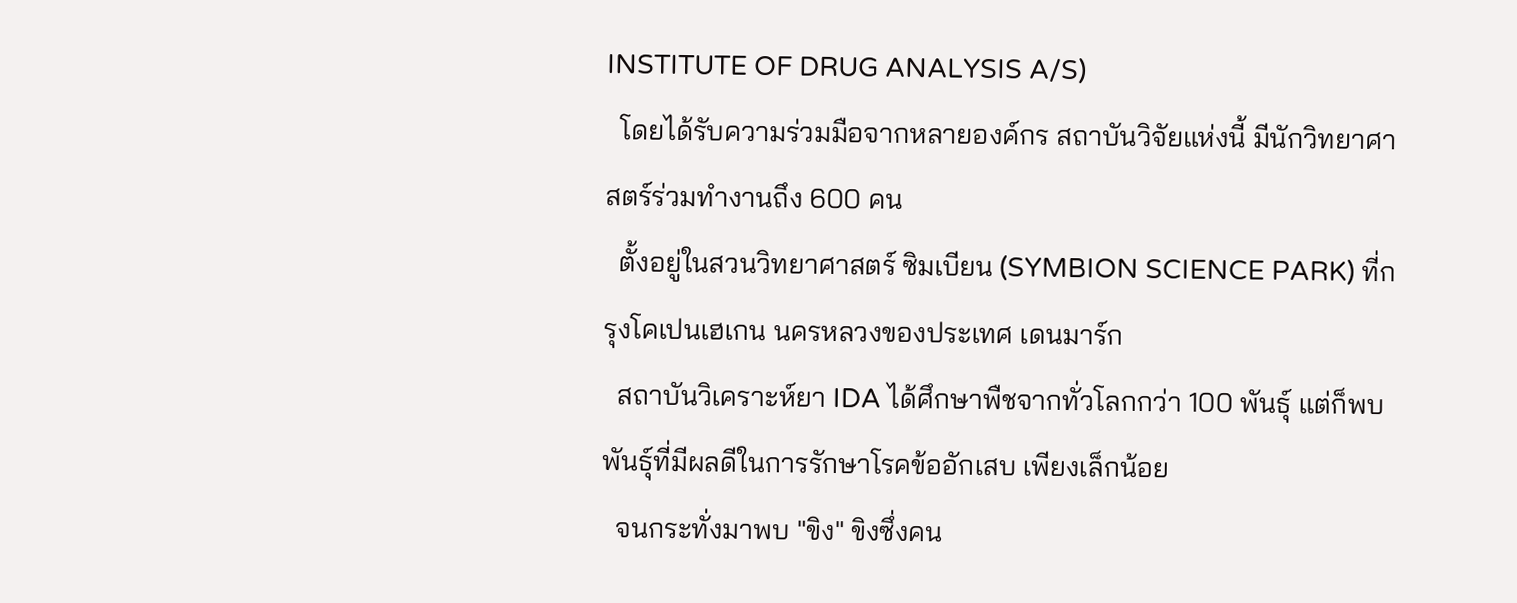INSTITUTE OF DRUG ANALYSIS A/S)
  โดยได้รับความร่วมมือจากหลายองค์กร สถาบันวิจัยแห่งนี้ มีนักวิทยาศาสตร์ร่วมทำงานถึง 600 คน
  ตั้งอยู่ในสวนวิทยาศาสตร์ ซิมเบียน (SYMBION SCIENCE PARK) ที่กรุงโคเปนเฮเกน นครหลวงของประเทศ เดนมาร์ก
  สถาบันวิเคราะห์ยา IDA ได้ศึกษาพืชจากทั่วโลกกว่า 100 พันธุ์ แต่ก็พบพันธุ์ที่มีผลดีในการรักษาโรคข้ออักเสบ เพียงเล็กน้อย
  จนกระทั่งมาพบ "ขิง" ขิงซึ่งคน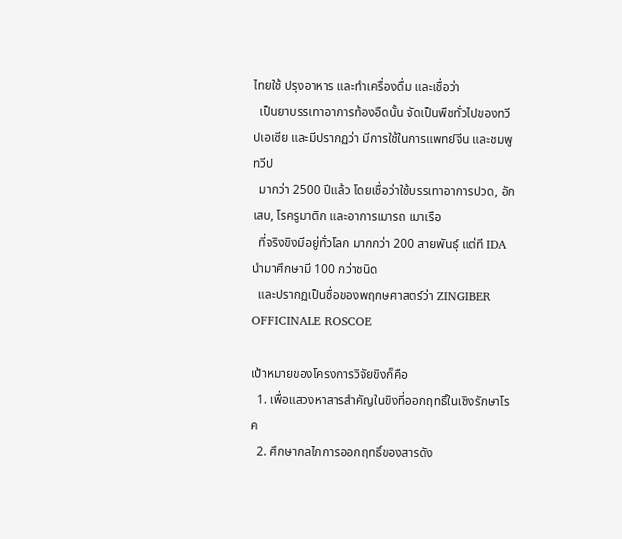ไทยใช้ ปรุงอาหาร และทำเครื่องดื่ม และเชื่อว่า
  เป็นยาบรรเทาอาการท้องอืดนั้น จัดเป็นพืชทั่วไปของทวีปเอเซีย และมีปรากฏว่า มีการใช้ในการแพทย์จีน และชมพูทวีป
  มากว่า 2500 ปีแล้ว โดยเชื่อว่าใช้บรรเทาอาการปวด, อักเสบ, โรครูมาติก และอาการเมารถ เมาเรือ
  ที่จริงขิงมีอยู่ทั่วโลก มากกว่า 200 สายพันธุ์ แต่ที IDA นำมาศึกษามี 100 กว่าชนิด
  และปรากฏเป็นชื่อของพฤกษศาสตร์ว่า ZINGIBER OFFICINALE ROSCOE

เป้าหมายของโครงการวิจัยขิงก็คือ
  1. เพื่อแสวงหาสารสำคัญในขิงที่ออกฤทธิ์ในเชิงรักษาโรค
  2. ศึกษากลไกการออกฤทธิ์ของสารดัง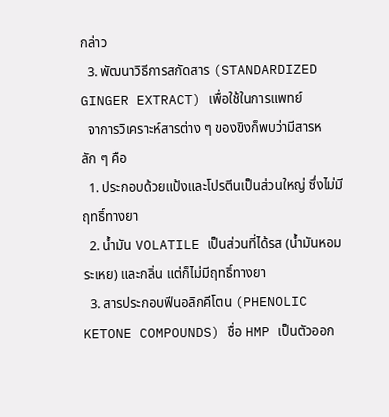กล่าว
  3. พัฒนาวิธีการสกัดสาร (STANDARDIZED GINGER EXTRACT) เพื่อใช้ในการแพทย์
  จาการวิเคราะห์สารต่าง ๆ ของขิงก็พบว่ามีสารหลัก ๆ คือ
  1. ประกอบด้วยแป้งและโปรตีนเป็นส่วนใหญ่ ซึ่งไม่มีฤทธิ์ทางยา
  2. น้ำมัน VOLATILE เป็นส่วนที่ได้รส (น้ำมันหอมระเหย) และกลิ่น แต่ก็ไม่มีฤทธิ์ทางยา
  3. สารประกอบฟีนอลิกคีโตน (PHENOLIC KETONE COMPOUNDS) ชื่อ HMP เป็นตัวออก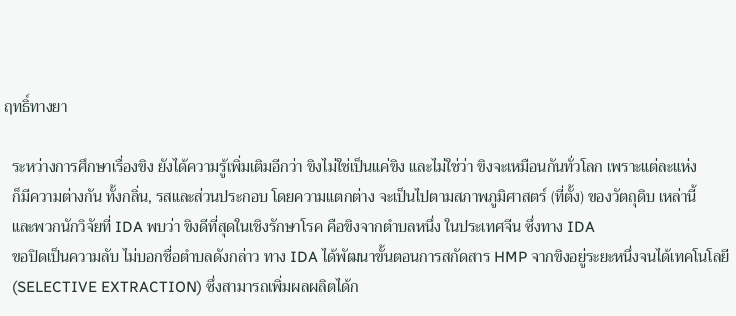ฤทธิ์ทางยา

  ระหว่างการศึกษาเรื่องขิง ยังได้ความรู้เพิ่มเติมอีกว่า ขิงไม่ใช่เป็นแค่ขิง และไม่ใช่ว่า ขิงจะเหมือนกันทั่วโลก เพราะแต่ละแห่ง
  ก็มีความต่างกัน ทั้งกลิ่น, รสและส่วนประกอบ โดยความแตกต่าง จะเป็นไปตามสภาพภูมิศาสตร์ (ที่ตั้ง) ของวัตถุดิบ เหล่านี้
  และพวกนักวิจัยที่ IDA พบว่า ขิงดีที่สุดในเชิงรักษาโรค คือขิงจากตำบลหนึ่ง ในประเทศจีน ซึ่งทาง IDA
  ขอปิดเป็นความลับ ไม่บอกชื่อตำบลดังกล่าว ทาง IDA ได้พัฒนาขั้นตอนการสกัดสาร HMP จากขิงอยู่ระยะหนึ่งจนได้เทคโนโลยี
  (SELECTIVE EXTRACTION) ซึ่งสามารถเพิ่มผลผลิตได้ก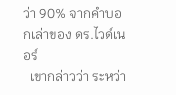ว่า 90% จากคำบอกเล่าของ ดร.ไวด์เนอร์
  เขากล่าวว่า ระหว่า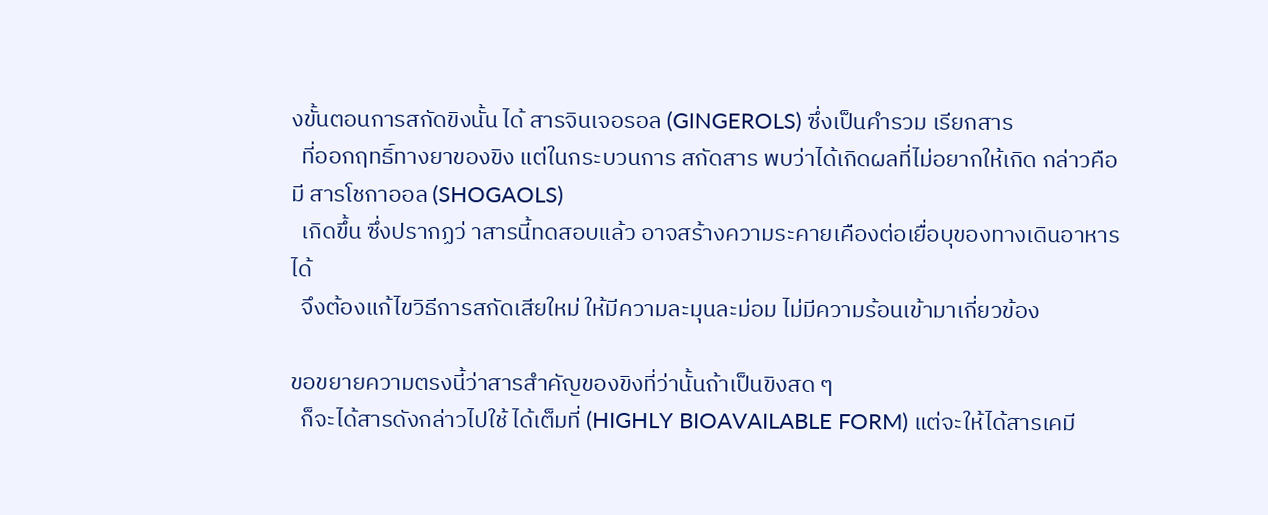งขั้นตอนการสกัดขิงนั้น ได้ สารจินเจอรอล (GINGEROLS) ซึ่งเป็นคำรวม เรียกสาร
  ที่ออกฤทธิ์ทางยาของขิง แต่ในกระบวนการ สกัดสาร พบว่าได้เกิดผลที่ไม่อยากให้เกิด กล่าวคือ มี สารโชกาออล (SHOGAOLS)
  เกิดขึ้น ซึ่งปรากฏว่ าสารนี้ทดสอบแล้ว อาจสร้างความระคายเคืองต่อเยื่อบุของทางเดินอาหารได้
  จึงต้องแก้ไขวิธีการสกัดเสียใหม่ ให้มีความละมุนละม่อม ไม่มีความร้อนเข้ามาเกี่ยวข้อง

ขอขยายความตรงนี้ว่าสารสำคัญของขิงที่ว่านั้นถ้าเป็นขิงสด ๆ
  ก็จะได้สารดังกล่าวไปใช้ ได้เต็มที่ (HIGHLY BIOAVAILABLE FORM) แต่จะให้ได้สารเคมี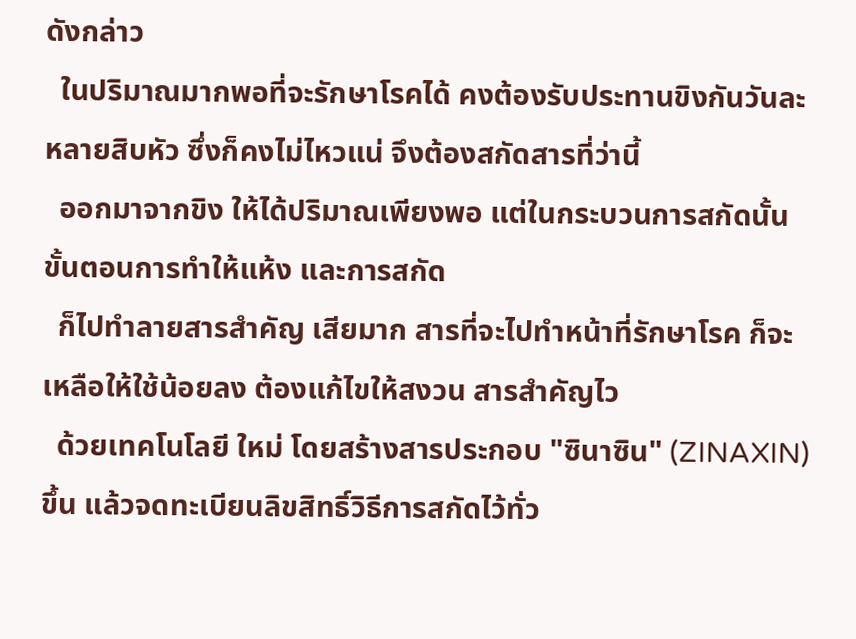ดังกล่าว
  ในปริมาณมากพอที่จะรักษาโรคได้ คงต้องรับประทานขิงกันวันละหลายสิบหัว ซึ่งก็คงไม่ไหวแน่ จึงต้องสกัดสารที่ว่านี้
  ออกมาจากขิง ให้ได้ปริมาณเพียงพอ แต่ในกระบวนการสกัดนั้น ขั้นตอนการทำให้แห้ง และการสกัด
  ก็ไปทำลายสารสำคัญ เสียมาก สารที่จะไปทำหน้าที่รักษาโรค ก็จะเหลือให้ใช้น้อยลง ต้องแก้ไขให้สงวน สารสำคัญไว
  ด้วยเทคโนโลยี ใหม่ โดยสร้างสารประกอบ "ซินาซิน" (ZINAXIN) ขึ้น แล้วจดทะเบียนลิขสิทธิ์วิธีการสกัดไว้ทั่ว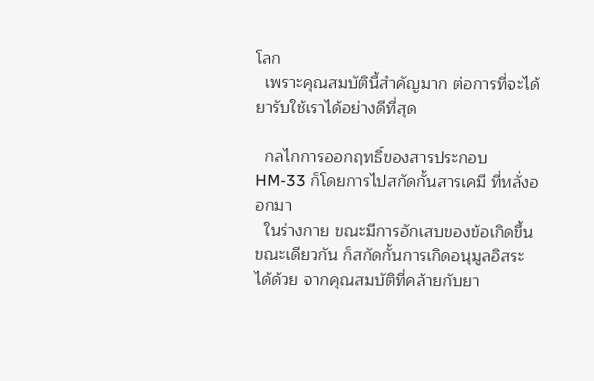โลก
  เพราะคุณสมบัตินี้สำคัญมาก ต่อการที่จะได้ยารับใช้เราได้อย่างดีที่สุด

  กลไกการออกฤทธิ์ของสารประกอบ HM-33 ก็โดยการไปสกัดกั้นสารเคมี ที่หลั่งออกมา
  ในร่างกาย ขณะมีการอักเสบของข้อเกิดขึ้นขณะเดียวกัน ก็สกัดกั้นการเกิดอนุมูลอิสระ ได้ด้วย จากคุณสมบัติที่คล้ายกับยา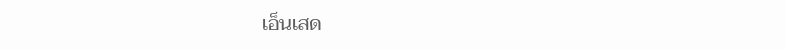เอ็นเสด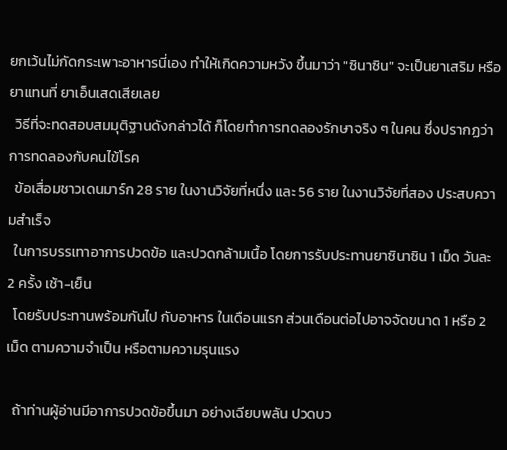ยกเว้นไม่กัดกระเพาะอาหารนี่เอง ทำให้เกิดความหวัง ขึ้นมาว่า "ซินาซิน" จะเป็นยาเสริม หรือ ยาแทนที่ ยาเอ็นเสดเสียเลย
  วิธีที่จะทดสอบสมมุติฐานดังกล่าวได้ ก็โดยทำการทดลองรักษาจริง ๆ ในคน ซึ่งปรากฏว่า การทดลองกับคนไข้โรค
  ข้อเสื่อมชาวเดนมาร์ก 28 ราย ในงานวิจัยที่หนึ่ง และ 56 ราย ในงานวิจัยที่สอง ประสบความสำเร็จ
  ในการบรรเทาอาการปวดข้อ และปวดกล้ามเนื้อ โดยการรับประทานยาซินาซิน 1 เม็ด วันละ 2 ครั้ง เช้า-เย็น
  โดยรับประทานพร้อมกันไป กับอาหาร ในเดือนแรก ส่วนเดือนต่อไปอาจจัดขนาด 1 หรือ 2 เม็ด ตามความจำเป็น หรือตามความรุนแรง

  ถ้าท่านผู้อ่านมีอาการปวดข้อขึ้นมา อย่างเฉียบพลัน ปวดบว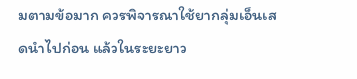มตามข้อมาก ควรพิจารณาใช้ยากลุ่มเอ็นเสดนำไปก่อน แล้วในระยะยาว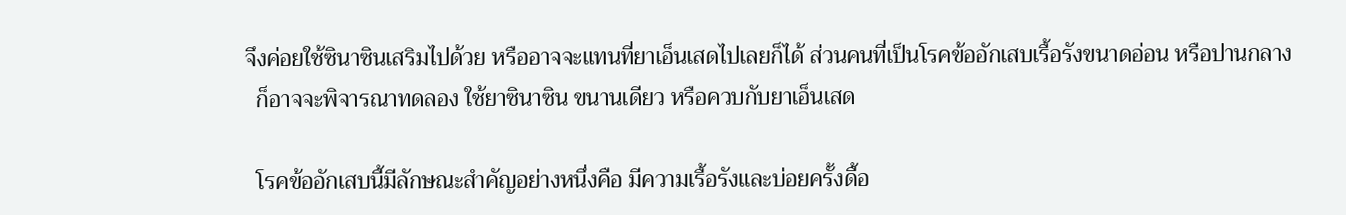จึงค่อยใช้ซินาซินเสริมไปด้วย หรืออาจจะแทนที่ยาเอ็นเสดไปเลยก็ได้ ส่วนคนที่เป็นโรคข้ออักเสบเรื้อรังขนาดอ่อน หรือปานกลาง
  ก็อาจจะพิจารณาทดลอง ใช้ยาซินาซิน ขนานเดียว หรือควบกับยาเอ็นเสด

  โรคข้ออักเสบนี้มีลักษณะสำคัญอย่างหนึ่งคือ มีความเรื้อรังและบ่อยครั้งดื้อ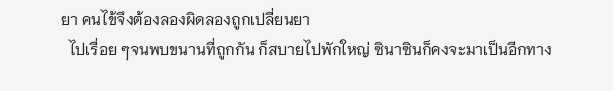ยา คนไข้จึงต้องลองผิดลองถูกเปลี่ยนยา
  ไปเรื่อย ๆจนพบขนานที่ถูกกัน ก็สบายไปพักใหญ่ ซินาซินก็คงจะมาเป็นอีกทาง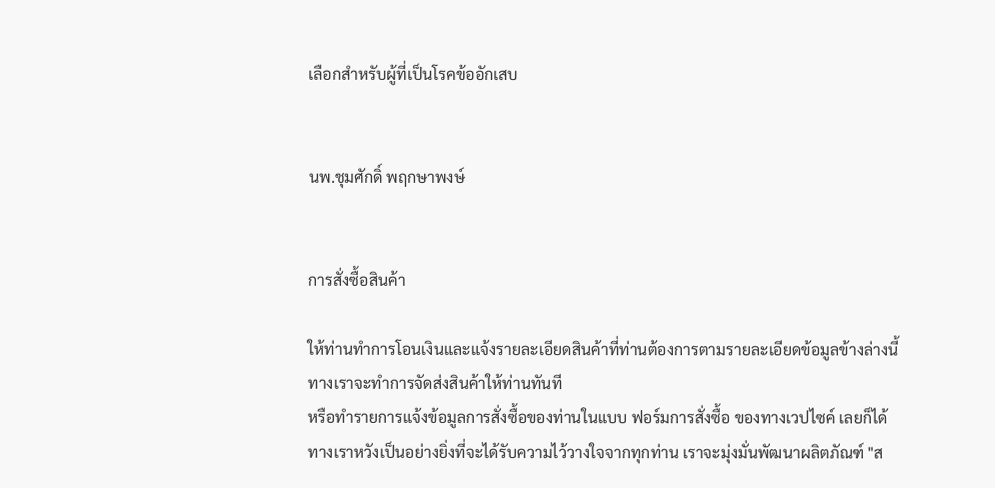เลือกสำหรับผู้ที่เป็นโรคข้ออักเสบ


นพ.ชุมศักดิ์ พฤกษาพงษ์


การสั่งซื้อสินค้า

ให้ท่านทำการโอนเงินและแจ้งรายละเอียดสินค้าที่ท่านต้องการตามรายละเอียดข้อมูลข้างล่างนี้
ทางเราจะทำการจัดส่งสินค้าให้ท่านทันที
หรือทำรายการแจ้งข้อมูลการสั่งซื้อของท่านในแบบ ฟอร์มการสั่งซื้อ ของทางเวปไซค์ เลยก็ได้
ทางเราหวังเป็นอย่างยิ่งที่จะได้รับความไว้วางใจจากทุกท่าน เราจะมุ่งมั่นพัฒนาผลิตภัณฑ์ "ส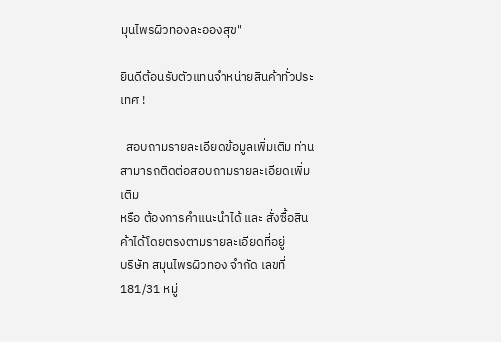มุนไพรผิวทองละอองสุข"

ยินดีต้อนรับตัวแทนจำหน่ายสินค้าทั่วประเทศ !

  สอบถามรายละเอียดข้อมูลเพิ่มเติม ท่านสามารถติดต่อสอบถามรายละเอียดเพิ่มเติม
หรือ ต้องการคำแนะนำได้ และ สั่งซื้อสินค้าได้โดยตรงตามรายละเอียดที่อยู่
บริษัท สมุนไพรผิวทอง จำกัด เลขที่ 181/31 หมู่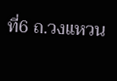ที่6 ถ.วงแหวน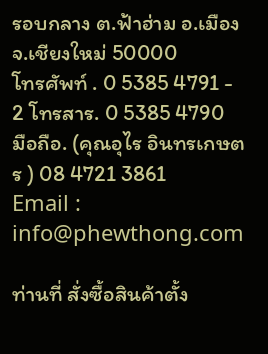รอบกลาง ต.ฟ้าฮ่าม อ.เมือง จ.เชียงใหม่ 50000
โทรศัพท์ . 0 5385 4791 - 2 โทรสาร. 0 5385 4790
มือถือ. (คุณอุไร อินทรเกษตร ) 08 4721 3861
Email : info@phewthong.com

ท่านที่ สั่งซื้อสินค้าตั้ง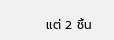แต่ 2 ชิ้น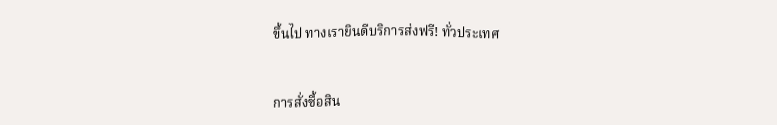ขึ้นไป ทางเรายินดีบริการส่งฟรี! ทั่วประเทศ


การสั่งซื้อสิน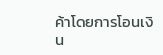ค้าโดยการโอนเงิน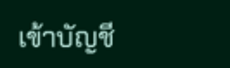เข้าบัญชี